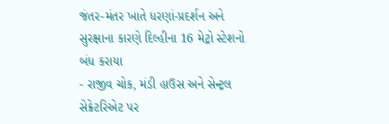જંતર-મંતર ખાતે ધરણાં-પ્રદર્શન અને સુરક્ષાના કારણે દિલ્હીના 16 મેટ્રો સ્ટેશનો બંધ કરાયા
- રાજીવ ચોક, મંડી હાઉસ અને સેન્ટ્રલ સેક્રેટરિએટ પર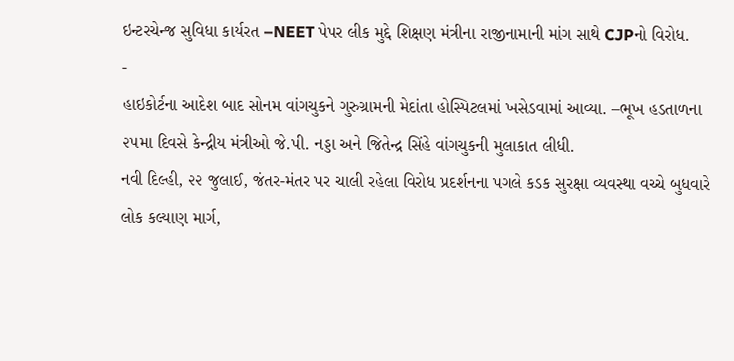ઇન્ટરચેન્જ સુવિધા કાર્યરત –NEET પેપર લીક મુદ્દે શિક્ષણ મંત્રીના રાજીનામાની માંગ સાથે CJPનો વિરોધ.
-
હાઇકોર્ટના આદેશ બાદ સોનમ વાંગચુકને ગુરુગ્રામની મેદાંતા હોસ્પિટલમાં ખસેડવામાં આવ્યા. –ભૂખ હડતાળના ૨૫મા દિવસે કેન્દ્રીય મંત્રીઓ જે.પી. નડ્ડા અને જિતેન્દ્ર સિંહે વાંગચુકની મુલાકાત લીધી.
નવી દિલ્હી, ૨૨ જુલાઈ, જંતર-મંતર પર ચાલી રહેલા વિરોધ પ્રદર્શનના પગલે કડક સુરક્ષા વ્યવસ્થા વચ્ચે બુધવારે લોક કલ્યાણ માર્ગ,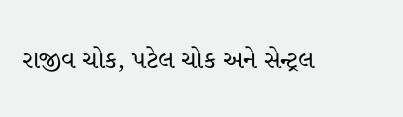રાજીવ ચોક, પટેલ ચોક અને સેન્ટ્રલ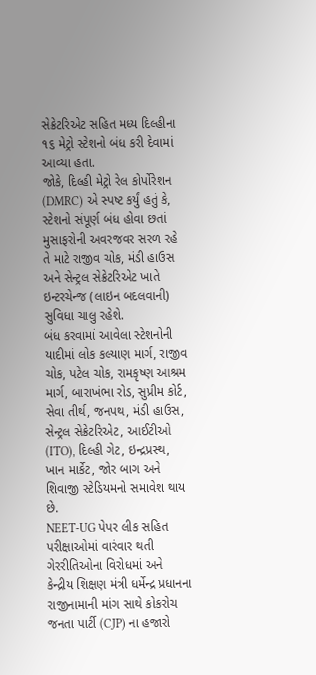સેક્રેટરિએટ સહિત મધ્ય દિલ્હીના ૧૬ મેટ્રો સ્ટેશનો બંધ કરી દેવામાં આવ્યા હતા.
જોકે, દિલ્હી મેટ્રો રેલ કોર્પોરેશન (DMRC) એ સ્પષ્ટ કર્યું હતું કે, સ્ટેશનો સંપૂર્ણ બંધ હોવા છતાં મુસાફરોની અવરજવર સરળ રહે તે માટે રાજીવ ચોક, મંડી હાઉસ અને સેન્ટ્રલ સેક્રેટરિએટ ખાતે ઇન્ટરચેન્જ (લાઇન બદલવાની) સુવિધા ચાલુ રહેશે.
બંધ કરવામાં આવેલા સ્ટેશનોની યાદીમાં લોક કલ્યાણ માર્ગ, રાજીવ ચોક, પટેલ ચોક, રામકૃષ્ણ આશ્રમ માર્ગ, બારાખંભા રોડ, સુપ્રીમ કોર્ટ, સેવા તીર્થ, જનપથ, મંડી હાઉસ, સેન્ટ્રલ સેક્રેટરિએટ, આઈટીઓ (ITO), દિલ્હી ગેટ, ઇન્દ્રપ્રસ્થ, ખાન માર્કેટ, જોર બાગ અને શિવાજી સ્ટેડિયમનો સમાવેશ થાય છે.
NEET-UG પેપર લીક સહિત પરીક્ષાઓમાં વારંવાર થતી ગેરરીતિઓના વિરોધમાં અને કેન્દ્રીય શિક્ષણ મંત્રી ધર્મેન્દ્ર પ્રધાનના રાજીનામાની માંગ સાથે કોકરોચ જનતા પાર્ટી (CJP) ના હજારો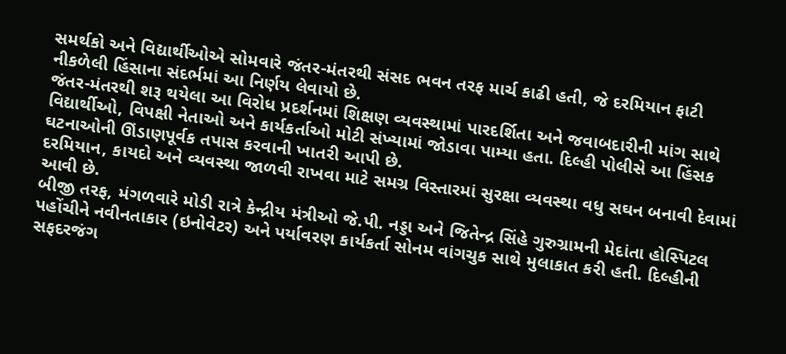સમર્થકો અને વિદ્યાર્થીઓએ સોમવારે જંતર-મંતરથી સંસદ ભવન તરફ માર્ચ કાઢી હતી, જે દરમિયાન ફાટી નીકળેલી હિંસાના સંદર્ભમાં આ નિર્ણય લેવાયો છે.
જંતર-મંતરથી શરૂ થયેલા આ વિરોધ પ્રદર્શનમાં શિક્ષણ વ્યવસ્થામાં પારદર્શિતા અને જવાબદારીની માંગ સાથે વિદ્યાર્થીઓ, વિપક્ષી નેતાઓ અને કાર્યકર્તાઓ મોટી સંખ્યામાં જોડાવા પામ્યા હતા. દિલ્હી પોલીસે આ હિંસક ઘટનાઓની ઊંડાણપૂર્વક તપાસ કરવાની ખાતરી આપી છે.
દરમિયાન, કાયદો અને વ્યવસ્થા જાળવી રાખવા માટે સમગ્ર વિસ્તારમાં સુરક્ષા વ્યવસ્થા વધુ સઘન બનાવી દેવામાં આવી છે.
બીજી તરફ, મંગળવારે મોડી રાત્રે કેન્દ્રીય મંત્રીઓ જે.પી. નડ્ડા અને જિતેન્દ્ર સિંહે ગુરુગ્રામની મેદાંતા હોસ્પિટલ પહોંચીને નવીનતાકાર (ઇનોવેટર) અને પર્યાવરણ કાર્યકર્તા સોનમ વાંગચુક સાથે મુલાકાત કરી હતી. દિલ્હીની સફદરજંગ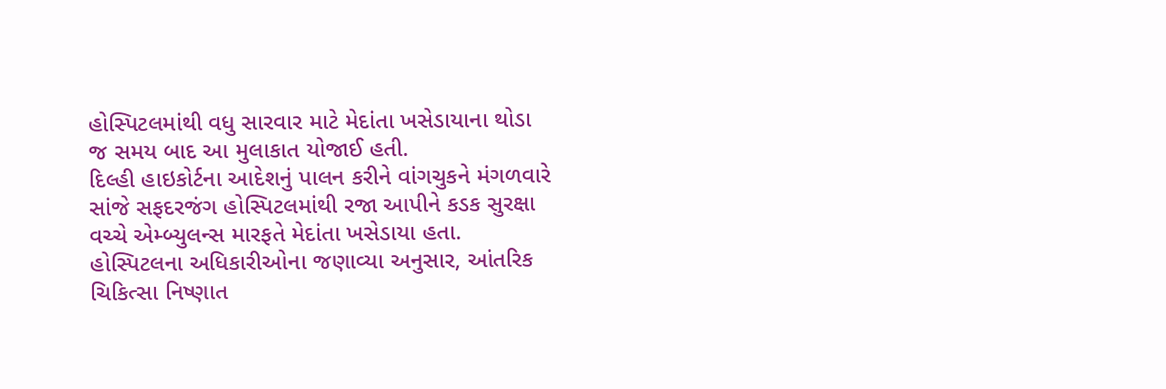હોસ્પિટલમાંથી વધુ સારવાર માટે મેદાંતા ખસેડાયાના થોડા જ સમય બાદ આ મુલાકાત યોજાઈ હતી.
દિલ્હી હાઇકોર્ટના આદેશનું પાલન કરીને વાંગચુકને મંગળવારે સાંજે સફદરજંગ હોસ્પિટલમાંથી રજા આપીને કડક સુરક્ષા વચ્ચે એમ્બ્યુલન્સ મારફતે મેદાંતા ખસેડાયા હતા. હોસ્પિટલના અધિકારીઓના જણાવ્યા અનુસાર, આંતરિક ચિકિત્સા નિષ્ણાત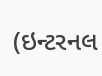(ઇન્ટરનલ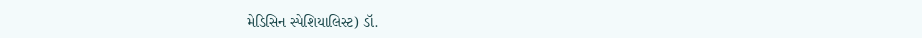મેડિસિન સ્પેશિયાલિસ્ટ) ડૉ.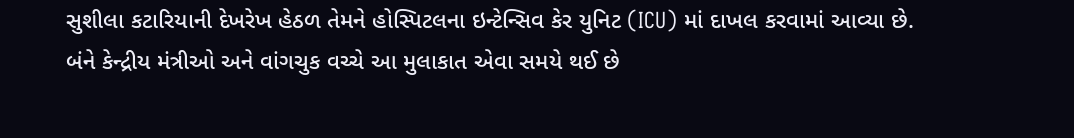સુશીલા કટારિયાની દેખરેખ હેઠળ તેમને હોસ્પિટલના ઇન્ટેન્સિવ કેર યુનિટ (ICU) માં દાખલ કરવામાં આવ્યા છે.
બંને કેન્દ્રીય મંત્રીઓ અને વાંગચુક વચ્ચે આ મુલાકાત એવા સમયે થઈ છે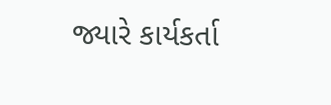જ્યારે કાર્યકર્તા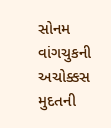સોનમ વાંગચુકની અચોક્કસ મુદતની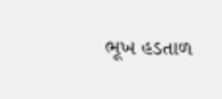ભૂખ હડતાળ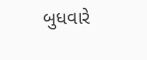બુધવારે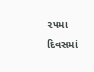૨૫મા દિવસમાં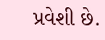પ્રવેશી છે.